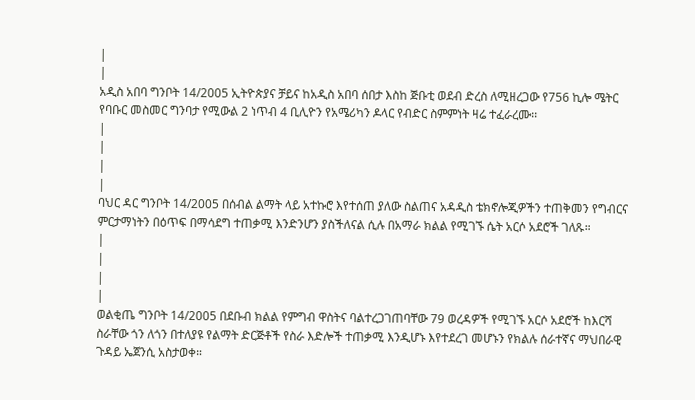|
|
አዲስ አበባ ግንቦት 14/2005 ኢትዮጵያና ቻይና ከአዲስ አበባ ሰበታ እስከ ጅቡቲ ወደብ ድረስ ለሚዘረጋው የ756 ኪሎ ሜትር የባቡር መስመር ግንባታ የሚውል 2 ነጥብ 4 ቢሊዮን የአሜሪካን ዶላር የብድር ስምምነት ዛሬ ተፈራረሙ፡፡
|
|
|
|
ባህር ዳር ግንቦት 14/2005 በሰብል ልማት ላይ አተኩሮ እየተሰጠ ያለው ስልጠና አዳዲስ ቴክኖሎጂዎችን ተጠቅመን የግብርና ምርታማነትን በዕጥፍ በማሳደግ ተጠቃሚ እንድንሆን ያስችለናል ሲሉ በአማራ ክልል የሚገኙ ሴት አርሶ አደሮች ገለጹ።
|
|
|
|
ወልቂጤ ግንቦት 14/2005 በደቡብ ክልል የምግብ ዋስትና ባልተረጋገጠባቸው 79 ወረዳዎች የሚገኙ አርሶ አደሮች ከእርሻ ስራቸው ጎን ለጎን በተለያዩ የልማት ድርጅቶች የስራ እድሎች ተጠቃሚ እንዲሆኑ እየተደረገ መሆኑን የክልሉ ሰራተኛና ማህበራዊ ጉዳይ ኤጀንሲ አስታወቀ።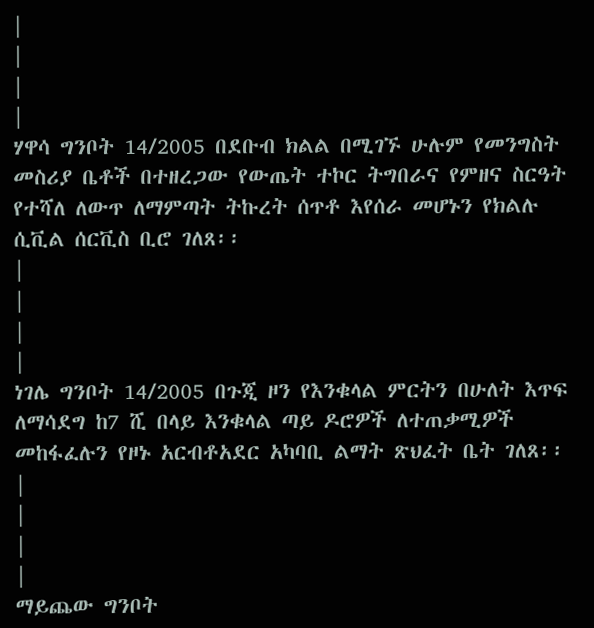|
|
|
|
ሃዋሳ ግንቦት 14/2005 በደቡብ ክልል በሚገኙ ሁሉም የመንግስት መስሪያ ቤቶች በተዘረጋው የውጤት ተኮር ትግበራና የምዘና ስርዓት የተሻለ ለውጥ ለማምጣት ትኩረት ሰጥቶ እየሰራ መሆኑን የክልሉ ሲቪል ሰርቪስ ቢሮ ገለጸ፡፡
|
|
|
|
ነገሌ ግንቦት 14/2005 በጉጂ ዞን የእንቁላል ምርትን በሁለት እጥፍ ለማሳደግ ከ7 ሺ በላይ እንቁላል ጣይ ዶሮዎች ለተጠቃሚዎች መከፋፈሉን የዞኑ አርብቶአደር አካባቢ ልማት ጽህፈት ቤት ገለጸ፡፡
|
|
|
|
ማይጨው ግንቦት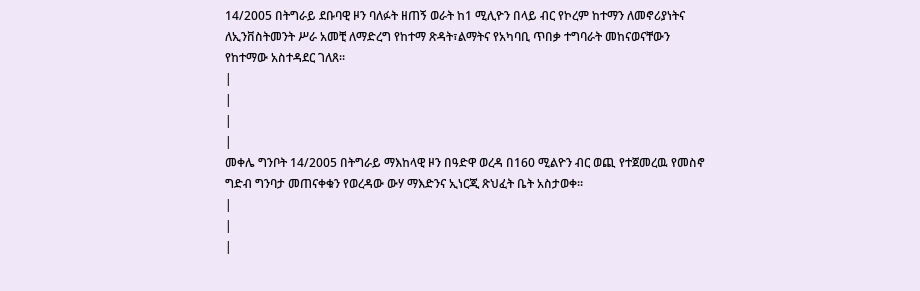14/2005 በትግራይ ደቡባዊ ዞን ባለፉት ዘጠኝ ወራት ከ1 ሚሊዮን በላይ ብር የኮረም ከተማን ለመኖሪያነትና ለኢንቨስትመንት ሥራ አመቺ ለማድረግ የከተማ ጽዳት፣ልማትና የአካባቢ ጥበቃ ተግባራት መከናወናቸውን የከተማው አስተዳደር ገለጸ፡፡
|
|
|
|
መቀሌ ግንቦት 14/2005 በትግራይ ማእከላዊ ዞን በዓድዋ ወረዳ በ160 ሚልዮን ብር ወጪ የተጀመረዉ የመስኖ ግድብ ግንባታ መጠናቀቁን የወረዳው ውሃ ማእድንና ኢነርጂ ጽህፈት ቤት አስታወቀ።
|
|
|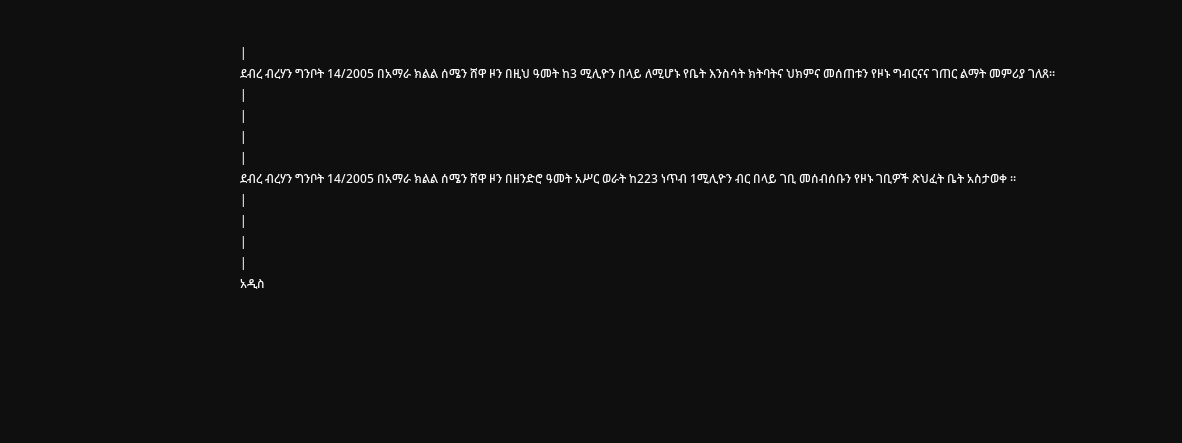|
ደብረ ብረሃን ግንቦት 14/2005 በአማራ ክልል ሰሜን ሸዋ ዞን በዚህ ዓመት ከ3 ሚሊዮን በላይ ለሚሆኑ የቤት እንስሳት ክትባትና ህክምና መሰጠቱን የዞኑ ግብርናና ገጠር ልማት መምሪያ ገለጸ።
|
|
|
|
ደብረ ብረሃን ግንቦት 14/2005 በአማራ ክልል ሰሜን ሸዋ ዞን በዘንድሮ ዓመት አሥር ወራት ከ223 ነጥብ 1ሚሊዮን ብር በላይ ገቢ መሰብሰቡን የዞኑ ገቢዎች ጽህፈት ቤት አስታወቀ ።
|
|
|
|
አዲስ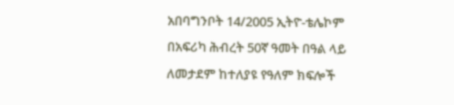አበባግንቦት 14/2005 ኢትዮ-ቴሌኮም በአፍሪካ ሕብረት 50ኛ ዓመት በዓል ላይ ለመታደም ከተለያዩ የዓለም ክፍሎች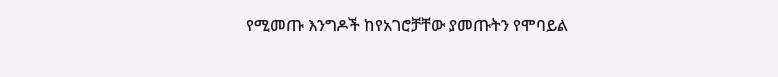የሚመጡ እንግዶች ከየአገሮቻቸው ያመጡትን የሞባይል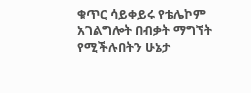ቁጥር ሳይቀይሩ የቴሌኮም አገልግሎት በብቃት ማግኘት የሚችሉበትን ሁኔታ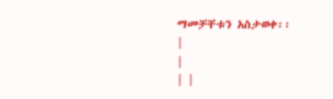ማመቻቸቱን አስታወቀ፡፡
|
|
| |